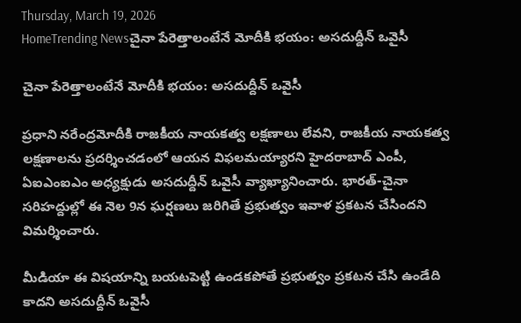Thursday, March 19, 2026
HomeTrending Newsచైనా పేరెత్తాలంటేనే మోదీకి భయం: అసదుద్దీన్‌ ఒవైసీ

చైనా పేరెత్తాలంటేనే మోదీకి భయం: అసదుద్దీన్‌ ఒవైసీ

ప్రధాని నరేంద్రమోదీకి రాజకీయ నాయకత్వ లక్షణాలు లేవని, రాజకీయ నాయకత్వ లక్షణాలను ప్రదర్శించడంలో ఆయన విఫలమయ్యారని హైదరాబాద్‌ ఎంపీ, ఏఐఎంఐఎం అధ్యక్షుడు అసదుద్దీన్‌ ఒవైసీ వ్యాఖ్యానించారు. భారత్‌-చైనా సరిహద్దుల్లో ఈ నెల 9న ఘర్షణలు జరిగితే ప్రభుత్వం ఇవాళ ప్రకటన చేసిందని విమర్శించారు.

మీడియా ఈ విషయాన్ని బయటపెట్టి ఉండకపోతే ప్రభుత్వం ప్రకటన చేసి ఉండేది కాదని అసదుద్దీన్‌ ఒవైసీ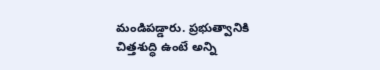మండిపడ్డారు. ప్రభుత్వానికి చిత్తశుద్ధి ఉంటే అన్ని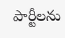పార్టీలను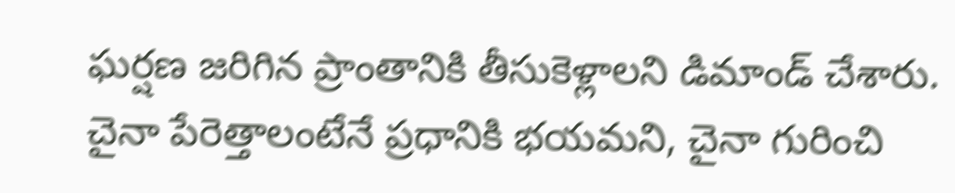ఘర్షణ జరిగిన ప్రాంతానికి తీసుకెళ్లాలని డిమాండ్‌ చేశారు. చైనా పేరెత్తాలంటేనే ప్రధానికి భయమని, చైనా గురించి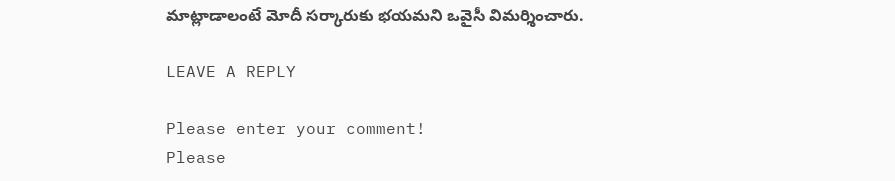మాట్లాడాలంటే మోదీ సర్కారుకు భయమని ఒవైసీ విమర్శించారు.

LEAVE A REPLY

Please enter your comment!
Please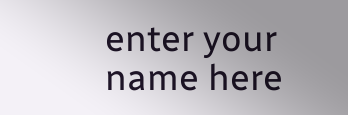enter your name here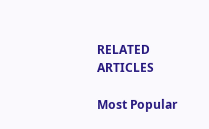RELATED ARTICLES

Most Popular